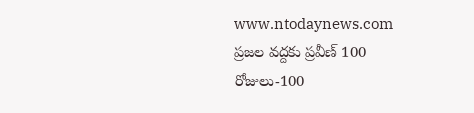www.ntodaynews.com
ప్రజల వద్దకు ప్రవీణ్ 100 రోజులు-100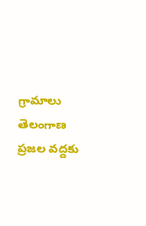గ్రామాలు
తెలంగాణ
ప్రజల వద్దకు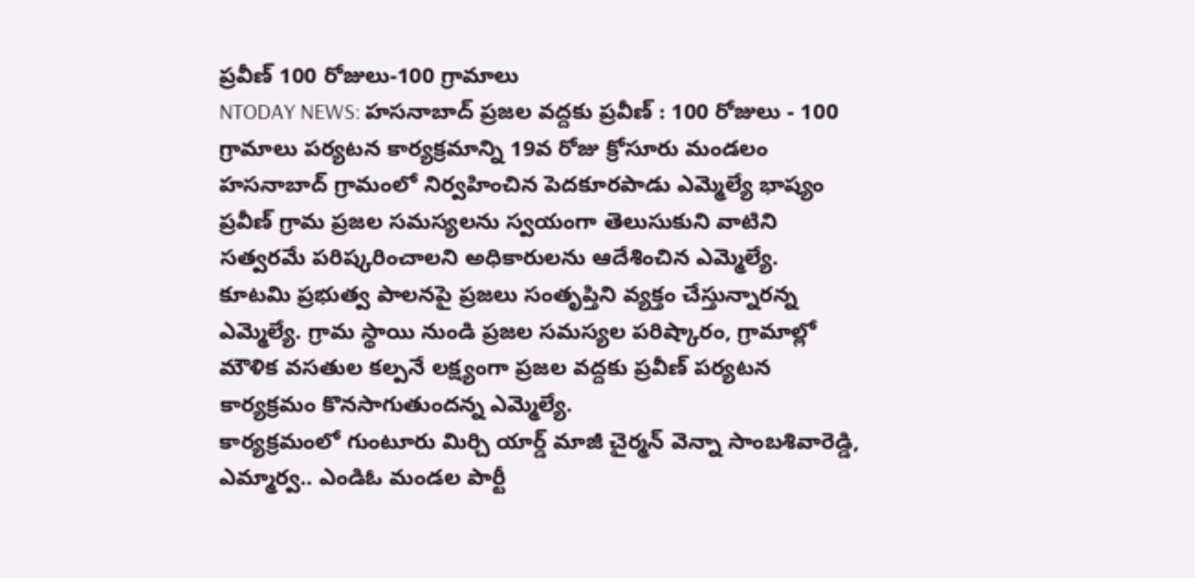ప్రవీణ్ 100 రోజులు-100 గ్రామాలు
NTODAY NEWS: హసనాబాద్ ప్రజల వద్దకు ప్రవీణ్ : 100 రోజులు - 100 గ్రామాలు పర్యటన కార్యక్రమాన్ని 19వ రోజు క్రోసూరు మండలం హసనాబాద్ గ్రామంలో నిర్వహించిన పెదకూరపాడు ఎమ్మెల్యే భాష్యం ప్రవీణ్ గ్రామ ప్రజల సమస్యలను స్వయంగా తెలుసుకుని వాటిని సత్వరమే పరిష్కరించాలని అధికారులను ఆదేశించిన ఎమ్మెల్యే.
కూటమి ప్రభుత్వ పాలనపై ప్రజలు సంతృప్తిని వ్యక్తం చేస్తున్నారన్న ఎమ్మెల్యే. గ్రామ స్థాయి నుండి ప్రజల సమస్యల పరిష్కారం, గ్రామాల్లో మౌళిక వసతుల కల్పనే లక్ష్యంగా ప్రజల వద్దకు ప్రవీణ్ పర్యటన కార్యక్రమం కొనసాగుతుందన్న ఎమ్మెల్యే.
కార్యక్రమంలో గుంటూరు మిర్చి యార్డ్ మాజీ చైర్మన్ వెన్నా సాంబశివారెడ్డి, ఎమ్మార్వ.. ఎండిఓ మండల పార్టీ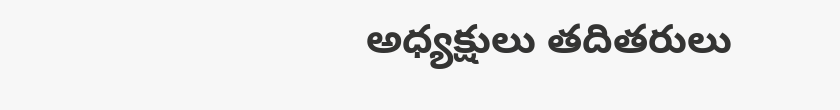అధ్యక్షులు తదితరులు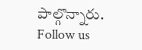పాల్గొన్నారు.
Follow us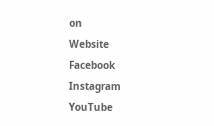on
Website
Facebook
Instagram
YouTube